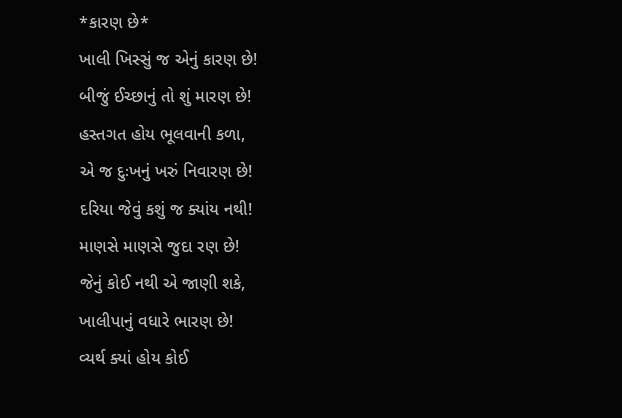*કારણ છે*
ખાલી ખિસ્સું જ એનું કારણ છે!
બીજું ઈચ્છાનું તો શું મારણ છે!
હસ્તગત હોય ભૂલવાની કળા,
એ જ દુઃખનું ખરું નિવારણ છે!
દરિયા જેવું કશું જ ક્યાંય નથી!
માણસે માણસે જુદા રણ છે!
જેનું કોઈ નથી એ જાણી શકે,
ખાલીપાનું વધારે ભારણ છે!
વ્યર્થ ક્યાં હોય કોઈ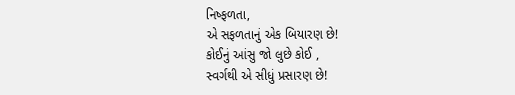નિષ્ફળતા,
એ સફળતાનું એક બિયારણ છે!
કોઈનું આંસુ જો લુછે કોઈ ,
સ્વર્ગથી એ સીધું પ્રસારણ છે!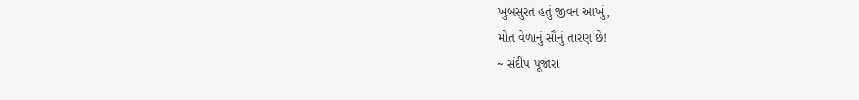ખુબસુરત હતું જીવન આખું,
મોત વેળાનું સૌનું તારણ છે!
~ સંદીપ પૂજારા